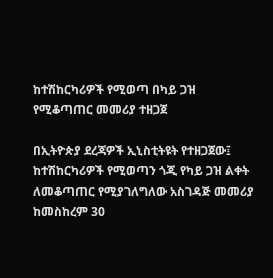ከተሽከርካሪዎች የሚወጣ በካይ ጋዝ የሚቆጣጠር መመሪያ ተዘጋጀ

በኢትዮጵያ ደረጃዎች ኢኒስቲትዩት የተዘጋጀው፤ ከተሽከርካሪዎች የሚወጣን ጎጂ የካይ ጋዝ ልቀት ለመቆጣጠር የሚያገለግለው አስገዳጅ መመሪያ ከመስከረም 30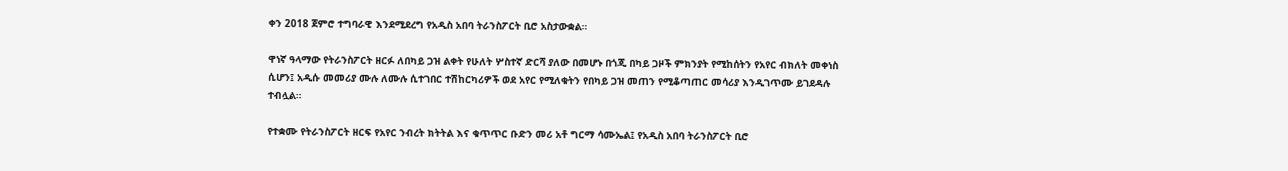ቀን 2018 ጀምሮ ተግባራዊ እንደሚደረግ የአዲስ አበባ ትራንስፖርት ቢሮ አስታውቋል።

ዋነኛ ዓላማው የትራንስፖርት ዘርፉ ለበካይ ጋዝ ልቀት የሁለት ሦስተኛ ድርሻ ያለው በመሆኑ በጎጂ በካይ ጋዞች ምክንያት የሚከሰትን የአየር ብክለት መቀነስ ሲሆን፤ አዲሱ መመሪያ ሙሉ ለሙሉ ሲተገበር ተሽከርካሪዎች ወደ አየር የሚለቁትን የበካይ ጋዝ መጠን የሚቆጣጠር መሳሪያ እንዲገጥሙ ይገደዳሉ ተብሏል።

የተቋሙ የትራንስፖርት ዘርፍ የአየር ንብረት ክትትል እና ቁጥጥር ቡድን መሪ አቶ ግርማ ሳሙኤል፤ የአዲስ አበባ ትራንስፖርት ቢሮ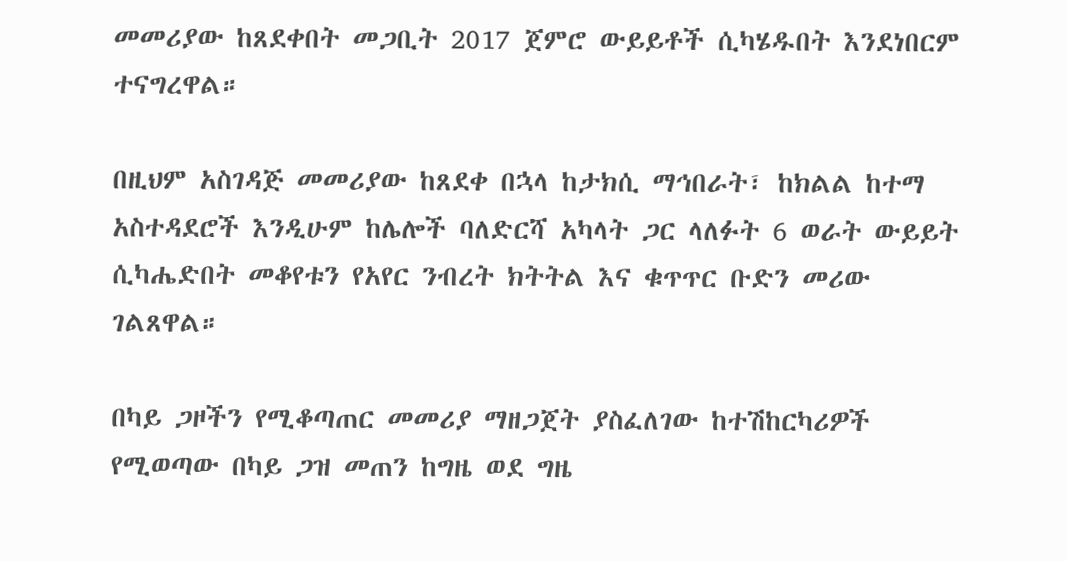መመሪያው ከጸደቀበት መጋቢት 2017 ጀምሮ ውይይቶች ሲካሄዱበት እንደነበርም ተናግረዋል።

በዚህም አስገዳጅ መመሪያው ከጸደቀ በኋላ ከታክሲ ማኅበራት፣ ከክልል ከተማ አስተዳደሮች እንዲሁም ከሌሎች ባለድርሻ አካላት ጋር ላለፉት 6 ወራት ውይይት ሲካሔድበት መቆየቱን የአየር ንብረት ክትትል እና ቁጥጥር ቡድን መሪው ገልጸዋል።

በካይ ጋዞችን የሚቆጣጠር መመሪያ ማዘጋጀት ያስፈለገው ከተሽከርካሪዎች የሚወጣው በካይ ጋዝ መጠን ከግዜ ወደ ግዜ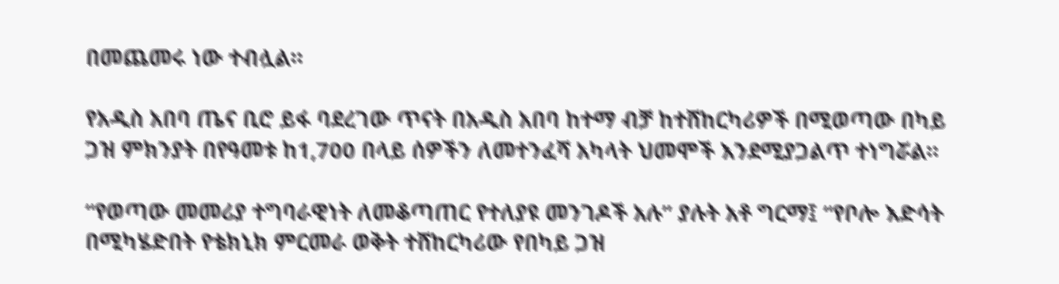በመጨመሩ ነው ተብሏል።

የአዲስ አበባ ጤና ቢሮ ይፋ ባደረገው ጥናት በአዲስ አበባ ከተማ ብቻ ከተሸከርካሪዎች በሚወጣው በካይ ጋዝ ምክንያት በየዓመቱ ከ1,700 በላይ ሰዎችን ለመተንፈሻ አካላት ህመሞች እንደሚያጋልጥ ተነግሯል።

“የወጣው መመሪያ ተግባራዊነት ለመቆጣጠር የተለያዩ መንገዶች አሉ” ያሉት አቶ ግርማ፤ “የቦሎ እድሳት በሚካሄድበት የቴክኒክ ምርመራ ወቅት ተሸከርካሪው የበካይ ጋዝ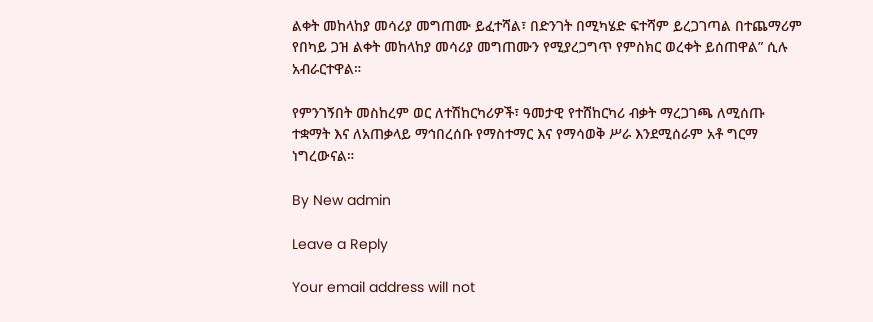ልቀት መከላከያ መሳሪያ መግጠሙ ይፈተሻል፣ በድንገት በሚካሄድ ፍተሻም ይረጋገጣል በተጨማሪም የበካይ ጋዝ ልቀት መከላከያ መሳሪያ መግጠሙን የሚያረጋግጥ የምስክር ወረቀት ይሰጠዋል” ሲሉ አብራርተዋል።

የምንገኝበት መስከረም ወር ለተሽከርካሪዎች፣ ዓመታዊ የተሸከርካሪ ብቃት ማረጋገጫ ለሚሰጡ ተቋማት እና ለአጠቃላይ ማኅበረሰቡ የማስተማር እና የማሳወቅ ሥራ እንደሚሰራም አቶ ግርማ ነግረውናል።

By New admin

Leave a Reply

Your email address will not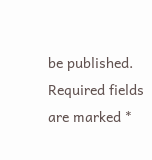be published. Required fields are marked *